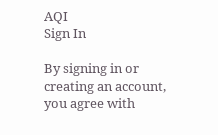AQI
Sign In

By signing in or creating an account, you agree with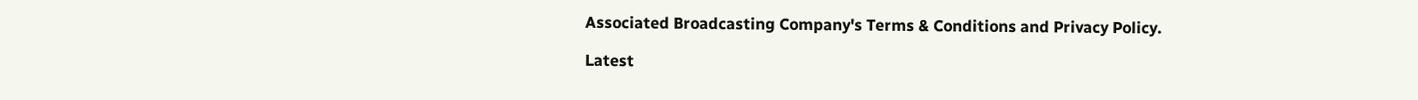Associated Broadcasting Company's Terms & Conditions and Privacy Policy.

Latest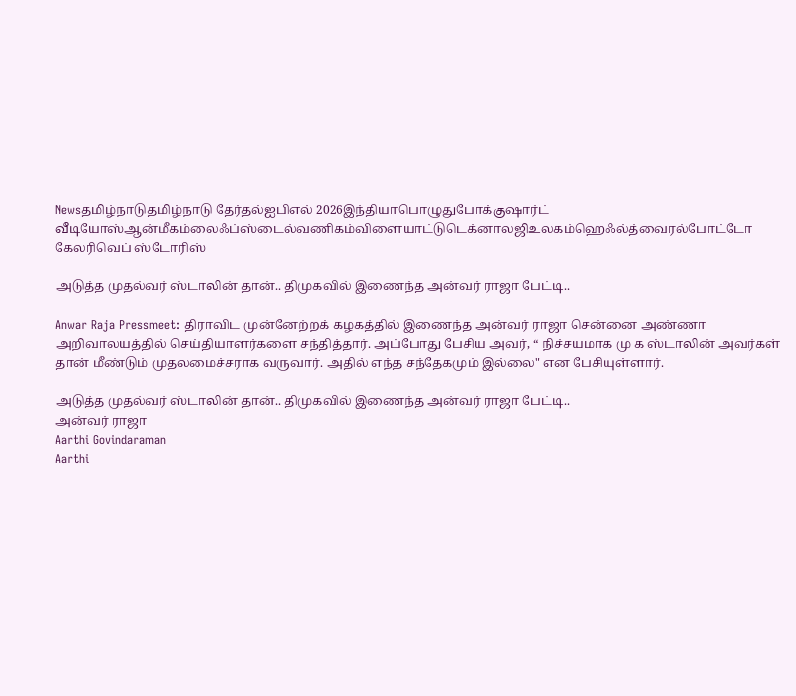Newsதமிழ்நாடுதமிழ்நாடு தேர்தல்ஐபிஎல் 2026இந்தியாபொழுதுபோக்குஷார்ட் வீடியோஸ்ஆன்மீகம்லைஃப்ஸ்டைல்வணிகம்விளையாட்டுடெக்னாலஜிஉலகம்ஹெஃல்த்வைரல்போட்டோ கேலரிவெப் ஸ்டோரிஸ்

அடுத்த முதல்வர் ஸ்டாலின் தான்.. திமுகவில் இணைந்த அன்வர் ராஜா பேட்டி..

Anwar Raja Pressmeet: திராவிட முன்னேற்றக் கழகத்தில் இணைந்த அன்வர் ராஜா சென்னை அண்ணா அறிவாலயத்தில் செய்தியாளர்களை சந்தித்தார். அப்போது பேசிய அவர், “ நிச்சயமாக மு க ஸ்டாலின் அவர்கள் தான் மீண்டும் முதலமைச்சராக வருவார். அதில் எந்த சந்தேகமும் இல்லை" என பேசியுள்ளார்.

அடுத்த முதல்வர் ஸ்டாலின் தான்.. திமுகவில் இணைந்த அன்வர் ராஜா பேட்டி..
அன்வர் ராஜா
Aarthi Govindaraman
Aarthi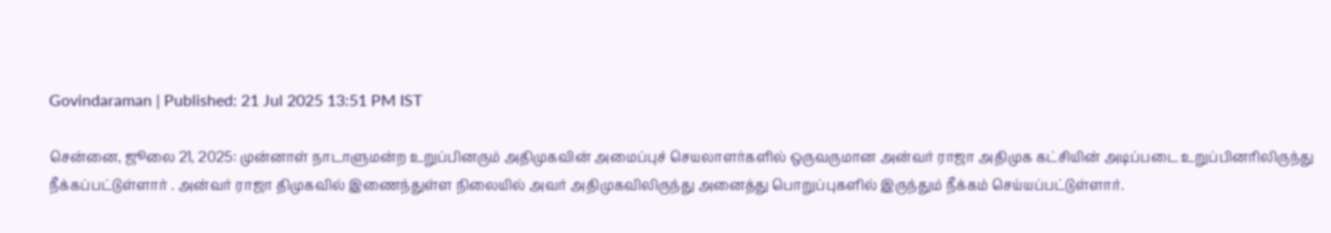Govindaraman | Published: 21 Jul 2025 13:51 PM IST

சென்னை, ஜூலை 21, 2025: முன்னாள் நாடாளுமன்ற உறுப்பினரும் அதிமுகவின் அமைப்புச் செயலாளர்களில் ஒருவருமான அன்வர் ராஜா அதிமுக கட்சியின் அடிப்படை உறுப்பினரிலிருந்து நீக்கப்பட்டுள்ளார் . அன்வர் ராஜா திமுகவில் இணைந்துள்ள நிலையில் அவர் அதிமுகவிலிருந்து அனைத்து பொறுப்புகளில் இருந்தும் நீக்கம் செய்யப்பட்டுள்ளார்.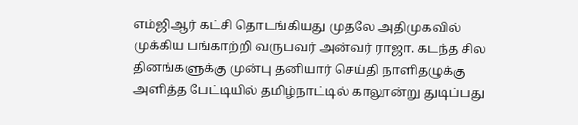எம்ஜிஆர் கட்சி தொடங்கியது முதலே அதிமுகவில் முக்கிய பங்காற்றி வருபவர் அன்வர் ராஜா. கடந்த சில தினங்களுக்கு முன்பு தனியார் செய்தி நாளிதழுக்கு அளித்த பேட்டியில் தமிழ்நாட்டில் காலூன்று துடிப்பது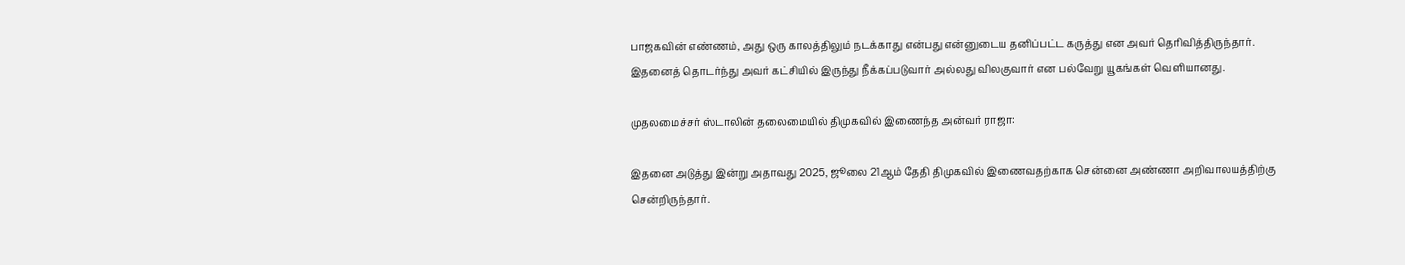பாஜகவின் எண்ணம், அது ஒரு காலத்திலும் நடக்காது என்பது என்னுடைய தனிப்பட்ட கருத்து என அவர் தெரிவித்திருந்தார். இதனைத் தொடர்ந்து அவர் கட்சியில் இருந்து நீக்கப்படுவார் அல்லது விலகுவார் என பல்வேறு யூகங்கள் வெளியானது.

முதலமைச்சர் ஸ்டாலின் தலைமையில் திமுகவில் இணைந்த அன்வர் ராஜா:

இதனை அடுத்து இன்று அதாவது 2025, ஜூலை 21ஆம் தேதி திமுகவில் இணைவதற்காக சென்னை அண்ணா அறிவாலயத்திற்கு சென்றிருந்தார்.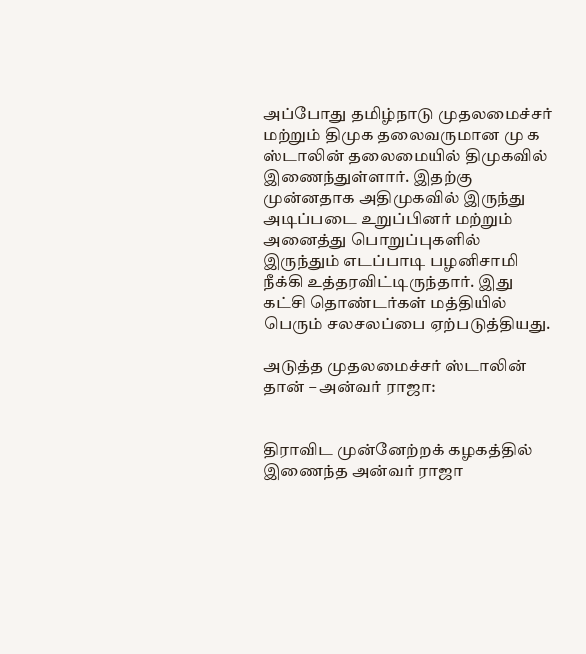அப்போது தமிழ்நாடு முதலமைச்சர் மற்றும் திமுக தலைவருமான மு க ஸ்டாலின் தலைமையில் திமுகவில் இணைந்துள்ளார். இதற்கு முன்னதாக அதிமுகவில் இருந்து அடிப்படை உறுப்பினர் மற்றும் அனைத்து பொறுப்புகளில் இருந்தும் எடப்பாடி பழனிசாமி நீக்கி உத்தரவிட்டிருந்தார். இது கட்சி தொண்டர்கள் மத்தியில் பெரும் சலசலப்பை ஏற்படுத்தியது.

அடுத்த முதலமைச்சர் ஸ்டாலின் தான் – அன்வர் ராஜா:


திராவிட முன்னேற்றக் கழகத்தில் இணைந்த அன்வர் ராஜா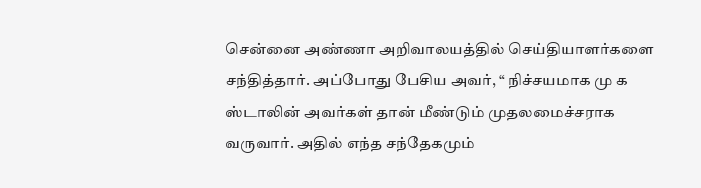சென்னை அண்ணா அறிவாலயத்தில் செய்தியாளர்களை சந்தித்தார். அப்போது பேசிய அவர், “ நிச்சயமாக மு க ஸ்டாலின் அவர்கள் தான் மீண்டும் முதலமைச்சராக வருவார். அதில் எந்த சந்தேகமும்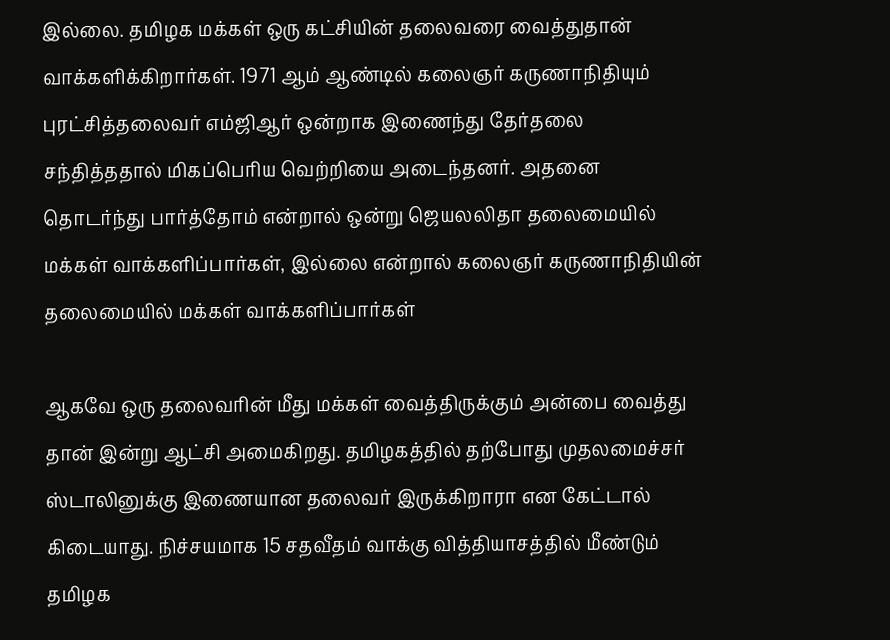இல்லை. தமிழக மக்கள் ஒரு கட்சியின் தலைவரை வைத்துதான் வாக்களிக்கிறார்கள். 1971 ஆம் ஆண்டில் கலைஞர் கருணாநிதியும் புரட்சித்தலைவர் எம்ஜிஆர் ஒன்றாக இணைந்து தேர்தலை சந்தித்ததால் மிகப்பெரிய வெற்றியை அடைந்தனர். அதனை தொடர்ந்து பார்த்தோம் என்றால் ஒன்று ஜெயலலிதா தலைமையில் மக்கள் வாக்களிப்பார்கள், இல்லை என்றால் கலைஞர் கருணாநிதியின் தலைமையில் மக்கள் வாக்களிப்பார்கள்

ஆகவே ஒரு தலைவரின் மீது மக்கள் வைத்திருக்கும் அன்பை வைத்து தான் இன்று ஆட்சி அமைகிறது. தமிழகத்தில் தற்போது முதலமைச்சர் ஸ்டாலினுக்கு இணையான தலைவர் இருக்கிறாரா என கேட்டால் கிடையாது. நிச்சயமாக 15 சதவீதம் வாக்கு வித்தியாசத்தில் மீண்டும் தமிழக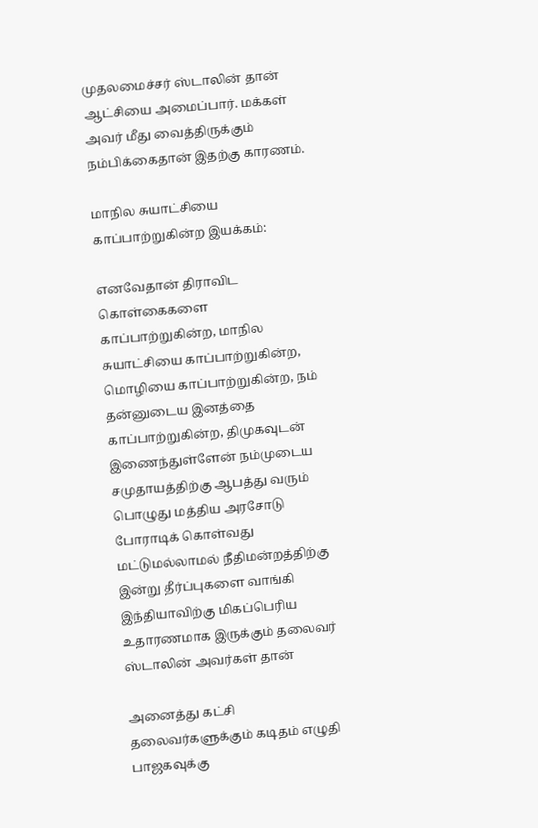முதலமைச்சர் ஸ்டாலின் தான் ஆட்சியை அமைப்பார். மக்கள் அவர் மீது வைத்திருக்கும் நம்பிக்கைதான் இதற்கு காரணம்.

மாநில சுயாட்சியை காப்பாற்றுகின்ற இயக்கம்:

எனவேதான் திராவிட கொள்கைகளை காப்பாற்றுகின்ற, மாநில சுயாட்சியை காப்பாற்றுகின்ற, மொழியை காப்பாற்றுகின்ற, நம் தன்னுடைய இனத்தை காப்பாற்றுகின்ற, திமுகவுடன் இணைந்துள்ளேன் நம்முடைய சமுதாயத்திற்கு ஆபத்து வரும் பொழுது மத்திய அரசோடு போராடிக் கொள்வது மட்டுமல்லாமல் நீதிமன்றத்திற்கு இன்று தீர்ப்புகளை வாங்கி இந்தியாவிற்கு மிகப்பெரிய உதாரணமாக இருக்கும் தலைவர் ஸ்டாலின் அவர்கள் தான்

அனைத்து கட்சி தலைவர்களுக்கும் கடிதம் எழுதி பாஜகவுக்கு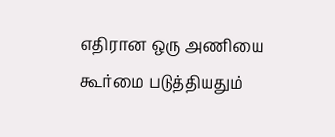எதிரான ஒரு அணியை கூர்மை படுத்தியதும்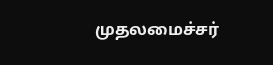முதலமைச்சர்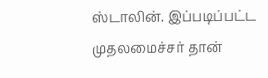ஸ்டாலின். இப்படிப்பட்ட முதலமைச்சர் தான்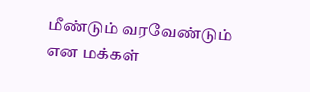மீண்டும் வரவேண்டும் என மக்கள்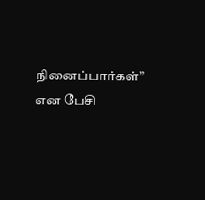நினைப்பார்கள்” என பேசி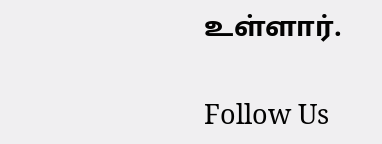உள்ளார்.

Follow Us